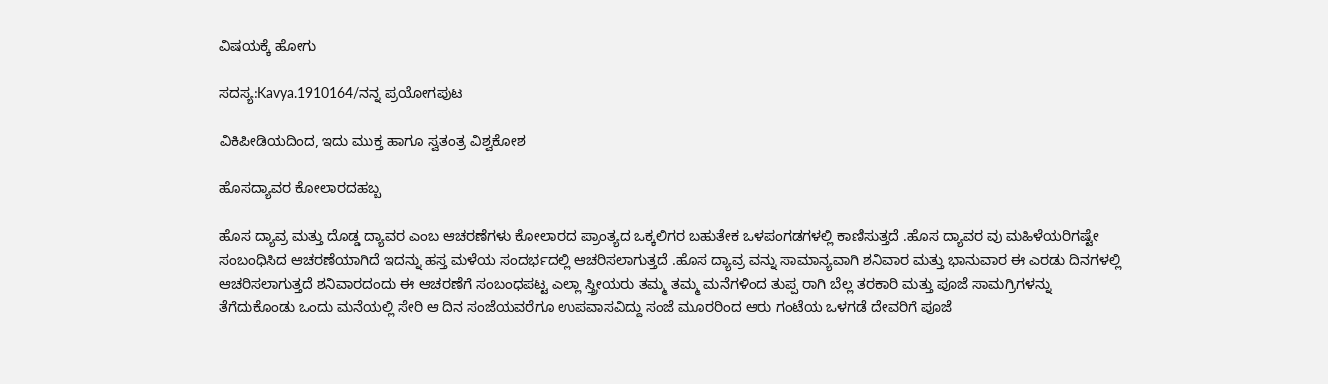ವಿಷಯಕ್ಕೆ ಹೋಗು

ಸದಸ್ಯ:Kavya.1910164/ನನ್ನ ಪ್ರಯೋಗಪುಟ

ವಿಕಿಪೀಡಿಯದಿಂದ, ಇದು ಮುಕ್ತ ಹಾಗೂ ಸ್ವತಂತ್ರ ವಿಶ್ವಕೋಶ

ಹೊಸದ್ಯಾವರ ಕೋಲಾರದಹಬ್ಬ

ಹೊಸ ದ್ಯಾವ್ರ ಮತ್ತು ದೊಡ್ಡ ದ್ಯಾವರ ಎಂಬ ಆಚರಣೆಗಳು ಕೋಲಾರದ ಪ್ರಾಂತ್ಯದ ಒಕ್ಕಲಿಗರ ಬಹುತೇಕ ಒಳಪಂಗಡಗಳಲ್ಲಿ ಕಾಣಿಸುತ್ತದೆ .ಹೊಸ ದ್ಯಾವರ ವು ಮಹಿಳೆಯರಿಗಷ್ಟೇ ಸಂಬಂಧಿಸಿದ ಆಚರಣೆಯಾಗಿದೆ ಇದನ್ನು ಹಸ್ತ ಮಳೆಯ ಸಂದರ್ಭದಲ್ಲಿ ಆಚರಿಸಲಾಗುತ್ತದೆ .ಹೊಸ ದ್ಯಾವ್ರ ವನ್ನು ಸಾಮಾನ್ಯವಾಗಿ ಶನಿವಾರ ಮತ್ತು ಭಾನುವಾರ ಈ ಎರಡು ದಿನಗಳಲ್ಲಿ ಆಚರಿಸಲಾಗುತ್ತದೆ ಶನಿವಾರದಂದು ಈ ಆಚರಣೆಗೆ ಸಂಬಂಧಪಟ್ಟ ಎಲ್ಲಾ ಸ್ತ್ರೀಯರು ತಮ್ಮ ತಮ್ಮ ಮನೆಗಳಿಂದ ತುಪ್ಪ ರಾಗಿ ಬೆಲ್ಲ ತರಕಾರಿ ಮತ್ತು ಪೂಜೆ ಸಾಮಗ್ರಿಗಳನ್ನು ತೆಗೆದುಕೊಂಡು ಒಂದು ಮನೆಯಲ್ಲಿ ಸೇರಿ ಆ ದಿನ ಸಂಜೆಯವರೆಗೂ ಉಪವಾಸವಿದ್ದು ಸಂಜೆ ಮೂರರಿಂದ ಆರು ಗಂಟೆಯ ಒಳಗಡೆ ದೇವರಿಗೆ ಪೂಜೆ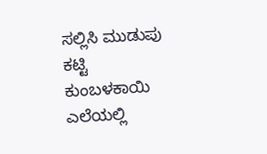ಸಲ್ಲಿಸಿ ಮುಡುಪು ಕಟ್ಟಿ ಕುಂಬಳಕಾಯಿ ಎಲೆಯಲ್ಲಿ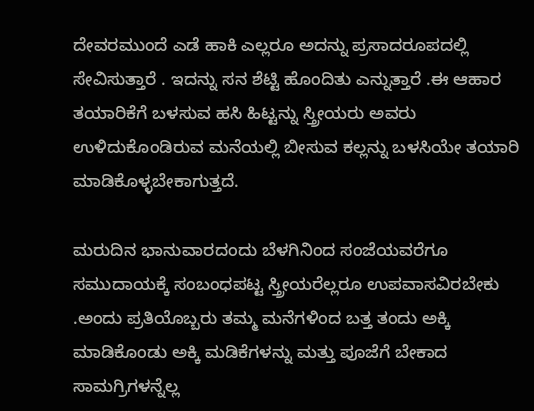ದೇವರಮುಂದೆ ಎಡೆ ಹಾಕಿ ಎಲ್ಲರೂ ಅದನ್ನು ಪ್ರಸಾದರೂಪದಲ್ಲಿ ಸೇವಿಸುತ್ತಾರೆ . ಇದನ್ನು ಸನ ಶೆಟ್ಟಿ ಹೊಂದಿತು ಎನ್ನುತ್ತಾರೆ .ಈ ಆಹಾರ ತಯಾರಿಕೆಗೆ ಬಳಸುವ ಹಸಿ ಹಿಟ್ಟನ್ನು ಸ್ತ್ರೀಯರು ಅವರು ಉಳಿದುಕೊಂಡಿರುವ ಮನೆಯಲ್ಲಿ ಬೀಸುವ ಕಲ್ಲನ್ನು ಬಳಸಿಯೇ ತಯಾರಿ ಮಾಡಿಕೊಳ್ಳಬೇಕಾಗುತ್ತದೆ.

ಮರುದಿನ ಭಾನುವಾರದಂದು ಬೆಳಗಿನಿಂದ ಸಂಜೆಯವರೆಗೂ ಸಮುದಾಯಕ್ಕೆ ಸಂಬಂಧಪಟ್ಟ ಸ್ತ್ರೀಯರೆಲ್ಲರೂ ಉಪವಾಸವಿರಬೇಕು .ಅಂದು ಪ್ರತಿಯೊಬ್ಬರು ತಮ್ಮ ಮನೆಗಳಿಂದ ಬತ್ತ ತಂದು ಅಕ್ಕಿ ಮಾಡಿಕೊಂಡು ಅಕ್ಕಿ ಮಡಿಕೆಗಳನ್ನು ಮತ್ತು ಪೂಜೆಗೆ ಬೇಕಾದ ಸಾಮಗ್ರಿಗಳನ್ನೆಲ್ಲ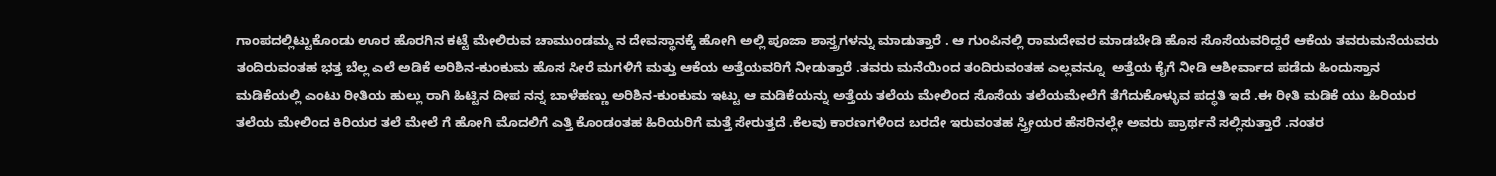ಗಾಂಪದಲ್ಲಿಟ್ಟುಕೊಂಡು ಊರ ಹೊರಗಿನ ಕಟ್ಟೆ ಮೇಲಿರುವ ಚಾಮುಂಡಮ್ಮ ನ ದೇವಸ್ಥಾನಕ್ಕೆ ಹೋಗಿ ಅಲ್ಲಿ ಪೂಜಾ ಶಾಸ್ತ್ರಗಳನ್ನು ಮಾಡುತ್ತಾರೆ . ಆ ಗುಂಪಿನಲ್ಲಿ ರಾಮದೇವರ ಮಾಡಬೇಡಿ ಹೊಸ ಸೊಸೆಯವರಿದ್ದರೆ ಆಕೆಯ ತವರುಮನೆಯವರು ತಂದಿರುವಂತಹ ಭತ್ತ ಬೆಲ್ಲ ಎಲೆ ಅಡಿಕೆ ಅರಿಶಿನ-ಕುಂಕುಮ ಹೊಸ ಸೀರೆ ಮಗಳಿಗೆ ಮತ್ತು ಆಕೆಯ ಅತ್ತೆಯವರಿಗೆ ನೀಡುತ್ತಾರೆ .ತವರು ಮನೆಯಿಂದ ತಂದಿರುವಂತಹ ಎಲ್ಲವನ್ನೂ  ಅತ್ತೆಯ ಕೈಗೆ ನೀಡಿ ಆಶೀರ್ವಾದ ಪಡೆದು ಹಿಂದುಸ್ತಾನ ಮಡಿಕೆಯಲ್ಲಿ ಎಂಟು ರೀತಿಯ ಹುಲ್ಲು ರಾಗಿ ಹಿಟ್ಟಿನ ದೀಪ ನನ್ನ ಬಾಳೆಹಣ್ಣು ಅರಿಶಿನ-ಕುಂಕುಮ ಇಟ್ಟು ಆ ಮಡಿಕೆಯನ್ನು ಅತ್ತೆಯ ತಲೆಯ ಮೇಲಿಂದ ಸೊಸೆಯ ತಲೆಯಮೇಲೆಗೆ ತೆಗೆದುಕೊಳ್ಳುವ ಪದ್ಧತಿ ಇದೆ .ಈ ರೀತಿ ಮಡಿಕೆ ಯು ಹಿರಿಯರ ತಲೆಯ ಮೇಲಿಂದ ಕಿರಿಯರ ತಲೆ ಮೇಲೆ ಗೆ ಹೋಗಿ ಮೊದಲಿಗೆ ಎತ್ತಿ ಕೊಂಡಂತಹ ಹಿರಿಯರಿಗೆ ಮತ್ತೆ ಸೇರುತ್ತದೆ .ಕೆಲವು ಕಾರಣಗಳಿಂದ ಬರದೇ ಇರುವಂತಹ ಸ್ತ್ರೀಯರ ಹೆಸರಿನಲ್ಲೇ ಅವರು ಪ್ರಾರ್ಥನೆ ಸಲ್ಲಿಸುತ್ತಾರೆ .ನಂತರ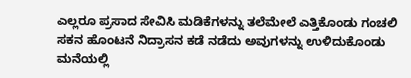ಎಲ್ಲರೂ ಪ್ರಸಾದ ಸೇವಿಸಿ ಮಡಿಕೆಗಳನ್ನು ತಲೆಮೇಲೆ ಎತ್ತಿಕೊಂಡು ಗಂಚಲಿ ಸಕನ ಹೊಂಟನೆ ನಿದ್ರಾಸನ ಕಡೆ ನಡೆದು ಅವುಗಳನ್ನು ಉಳಿದುಕೊಂಡು ಮನೆಯಲ್ಲಿ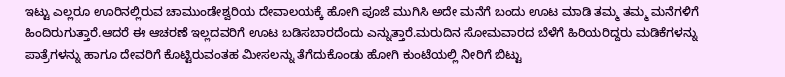ಇಟ್ಟು ಎಲ್ಲರೂ ಊರಿನಲ್ಲಿರುವ ಚಾಮುಂಡೇಶ್ವರಿಯ ದೇವಾಲಯಕ್ಕೆ ಹೋಗಿ ಪೂಜೆ ಮುಗಿಸಿ ಅದೇ ಮನೆಗೆ ಬಂದು ಊಟ ಮಾಡಿ ತಮ್ಮ ತಮ್ಮ ಮನೆಗಳಿಗೆ ಹಿಂದಿರುಗುತ್ತಾರೆ.ಆದರೆ ಈ ಆಚರಣೆ ಇಲ್ಲದವರಿಗೆ ಊಟ ಬಡಿಸಬಾರದೆಂದು ಎನ್ನುತ್ತಾರೆ.ಮರುದಿನ ಸೋಮವಾರದ ಬೆಳೆಗೆ ಹಿರಿಯರಿದ್ದರು ಮಡಿಕೆಗಳನ್ನು ಪಾತ್ರೆಗಳನ್ನು ಹಾಗೂ ದೇವರಿಗೆ ಕೊಟ್ಟಿರುವಂತಹ ಮೀಸಲನ್ನು ತೆಗೆದುಕೊಂಡು ಹೋಗಿ ಕುಂಟೆಯಲ್ಲಿ ನೀರಿಗೆ ಬಿಟ್ಟು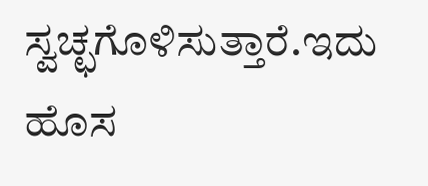ಸ್ವಚ್ಛಗೊಳಿಸುತ್ತಾರೆ.ಇದು ಹೊಸ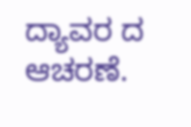ದ್ಯಾವರ ದ ಆಚರಣೆ.